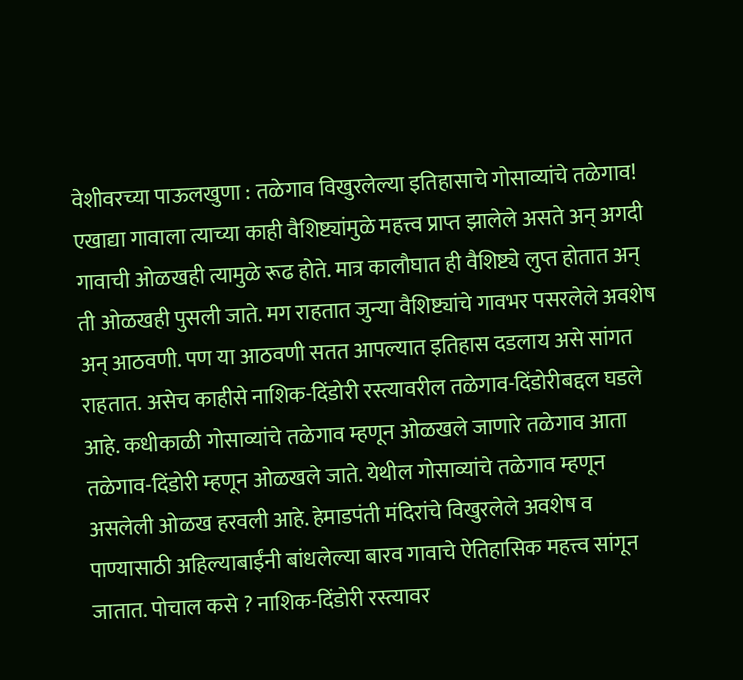वेशीवरच्या पाऊलखुणा : तळेगाव विखुरलेल्या इतिहासाचे गोसाव्यांचे तळेगाव! एखाद्या गावाला त्याच्या काही वैशिष्ट्यांमुळे महत्त्व प्राप्त झालेले असते अन् अगदी गावाची ओळखही त्यामुळे रूढ होते. मात्र कालौघात ही वैशिष्ट्ये लुप्त होतात अन् ती ओळखही पुसली जाते. मग राहतात जुन्या वैशिष्ट्यांचे गावभर पसरलेले अवशेष अन् आठवणी. पण या आठवणी सतत आपल्यात इतिहास दडलाय असे सांगत राहतात. असेच काहीसे नाशिक-दिंडोरी रस्त्यावरील तळेगाव-दिंडोरीबद्दल घडले आहे. कधीकाळी गोसाव्यांचे तळेगाव म्हणून ओळखले जाणारे तळेगाव आता तळेगाव-दिंडोरी म्हणून ओळखले जाते. येथील गोसाव्यांचे तळेगाव म्हणून असलेली ओळख हरवली आहे. हेमाडपंती मंदिरांचे विखुरलेले अवशेष व पाण्यासाठी अहिल्याबाईंनी बांधलेल्या बारव गावाचे ऐतिहासिक महत्त्व सांगून जातात. पोचाल कसे ? नाशिक-दिंडोरी रस्त्यावर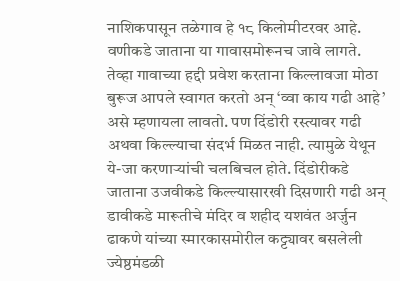नाशिकपासून तळेगाव हे १८ किलोमीटरवर आहे. वणीकडे जाताना या गावासमोरूनच जावे लागते. तेव्हा गावाच्या हद्दी प्रवेश करताना किल्लावजा मोठा बुरूज आपले स्वागत करतो अन् ‘व्वा काय गढी आहे’ असे म्हणायला लावतो. पण दिंडोरी रस्त्यावर गढी अथवा किल्ल्याचा संदर्भ मिळत नाही. त्यामुळे येथून ये-जा करणाऱ्यांची चलबिचल होते. दिंडोरीकडे जाताना उजवीकडे किल्ल्यासारखी दिसणारी गढी अन् डावीकडे मारूतीचे मंदिर व शहीद यशवंत अर्जुन ढाकणे यांच्या स्मारकासमोरील कट्ट्यावर बसलेली ज्येष्ठमंडळी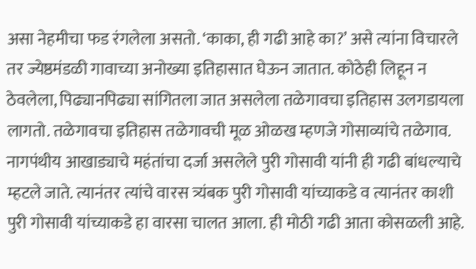असा नेहमीचा फड रंगलेला असतो. ‘काका, ही गढी आहे का?’ असे त्यांना विचारले तर ज्येष्ठमंडळी गावाच्या अनोख्या इतिहासात घेऊन जातात. कोठेही लिहून न ठेवलेला, पिढ्यानपिढ्या सांगितला जात असलेला तळेगावचा इतिहास उलगडायला लागतो. तळेगावचा इतिहास तळेगावची मूळ ओळख म्हणजे गोसाव्यांचे तळेगाव. नागपंथीय आखाड्याचे महंतांचा दर्जा असलेले पुरी गोसावी यांनी ही गढी बांधल्याचे म्हटले जाते. त्यानंतर त्यांचे वारस त्र्यंबक पुरी गोसावी यांच्याकडे व त्यानंतर काशी पुरी गोसावी यांच्याकडे हा वारसा चालत आला. ही मोठी गढी आता कोसळली आहे.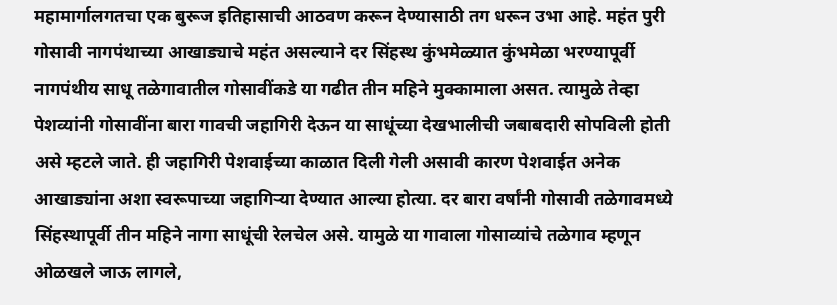महामार्गालगतचा एक बुरूज इतिहासाची आठवण करून देण्यासाठी तग धरून उभा आहे. महंत पुरी गोसावी नागपंथाच्या आखाड्याचे महंत असल्याने दर सिंहस्थ कुंभमेळ्यात कुंभमेळा भरण्यापूर्वी नागपंथीय साधू तळेगावातील गोसावींकडे या गढीत तीन महिने मुक्कामाला असत. त्यामुळे तेव्हा पेशव्यांनी गोसावींना बारा गावची जहागिरी देऊन या साधूंच्या देखभालीची जबाबदारी सोपविली होती असे म्हटले जाते. ही जहागिरी पेशवाईच्या काळात दिली गेली असावी कारण पेशवाईत अनेक आखाड्यांना अशा स्वरूपाच्या जहागिऱ्या देण्यात आल्या होत्या. दर बारा वर्षांनी गोसावी तळेगावमध्ये सिंहस्थापूर्वी तीन महिने नागा साधूंची रेलचेल असे. यामुळे या गावाला गोसाव्यांचे तळेगाव म्हणून ओळखले जाऊ लागले,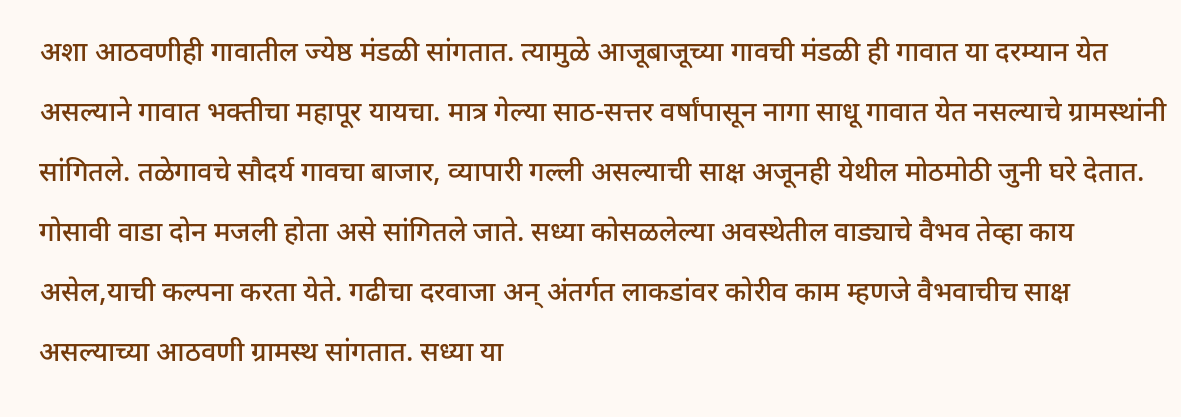अशा आठवणीही गावातील ज्येष्ठ मंडळी सांगतात. त्यामुळे आजूबाजूच्या गावची मंडळी ही गावात या दरम्यान येत असल्याने गावात भक्तीचा महापूर यायचा. मात्र गेल्या साठ-सत्तर वर्षांपासून नागा साधू गावात येत नसल्याचे ग्रामस्थांनी सांगितले. तळेगावचे सौदर्य गावचा बाजार, व्यापारी गल्ली असल्याची साक्ष अजूनही येथील मोठमोठी जुनी घरे देतात. गोसावी वाडा दोन मजली होता असे सांगितले जाते. सध्या कोसळलेल्या अवस्थेतील वाड्याचे वैभव तेव्हा काय असेल,याची कल्पना करता येते. गढीचा दरवाजा अन् अंतर्गत लाकडांवर कोरीव काम म्हणजे वैभवाचीच साक्ष असल्याच्या आठवणी ग्रामस्थ सांगतात. सध्या या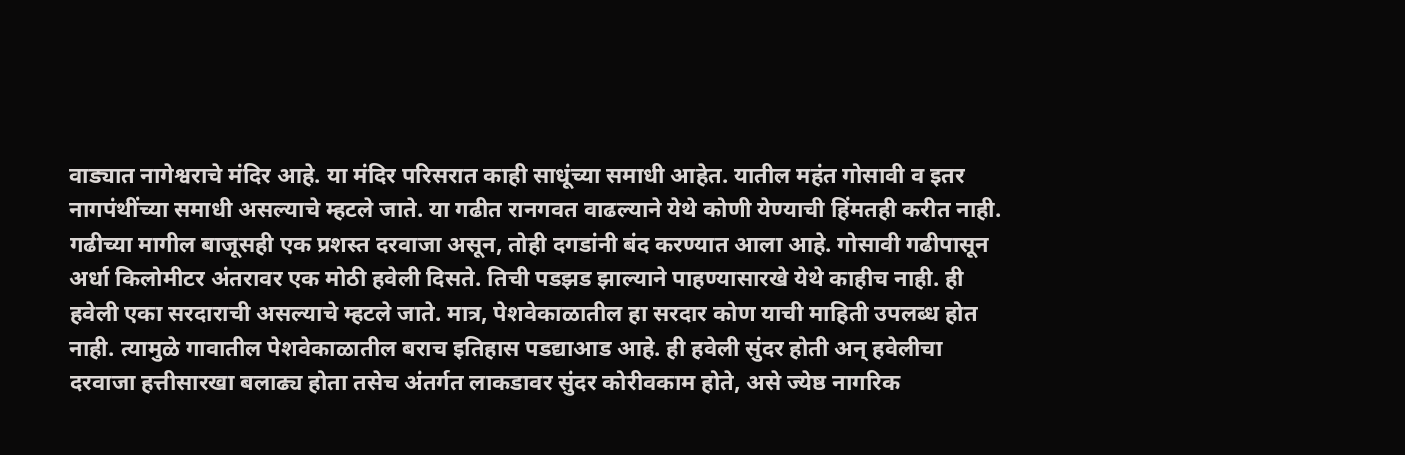वाड्यात नागेश्वराचे मंदिर आहे. या मंदिर परिसरात काही साधूंच्या समाधी आहेत. यातील महंत गोसावी व इतर नागपंथींच्या समाधी असल्याचे म्हटले जाते. या गढीत रानगवत वाढल्याने येथे कोणी येण्याची हिंमतही करीत नाही. गढीच्या मागील बाजूसही एक प्रशस्त दरवाजा असून, तोही दगडांनी बंद करण्यात आला आहे. गोसावी गढीपासून अर्धा किलोमीटर अंतरावर एक मोठी हवेली दिसते. तिची पडझड झाल्याने पाहण्यासारखे येथे काहीच नाही. ही हवेली एका सरदाराची असल्याचे म्हटले जाते. मात्र, पेशवेकाळातील हा सरदार कोण याची माहिती उपलब्ध होत नाही. त्यामुळे गावातील पेशवेकाळातील बराच इतिहास पडद्याआड आहे. ही हवेली सुंदर होती अन् हवेलीचा दरवाजा हत्तीसारखा बलाढ्य होता तसेच अंतर्गत लाकडावर सुंदर कोरीवकाम होते, असे ज्येष्ठ नागरिक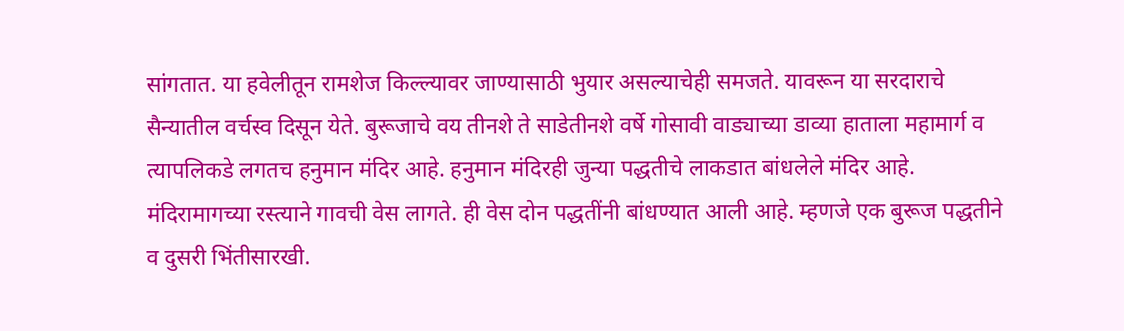सांगतात. या हवेलीतून रामशेज किल्ल्यावर जाण्यासाठी भुयार असल्याचेही समजते. यावरून या सरदाराचे सैन्यातील वर्चस्व दिसून येते. बुरूजाचे वय तीनशे ते साडेतीनशे वर्षे गोसावी वाड्याच्या डाव्या हाताला महामार्ग व त्यापलिकडे लगतच हनुमान मंदिर आहे. हनुमान मंदिरही जुन्या पद्धतीचे लाकडात बांधलेले मंदिर आहे. मंदिरामागच्या रस्त्याने गावची वेस लागते. ही वेस दोन पद्धतींनी बांधण्यात आली आहे. म्हणजे एक बुरूज पद्धतीने व दुसरी भिंतीसारखी.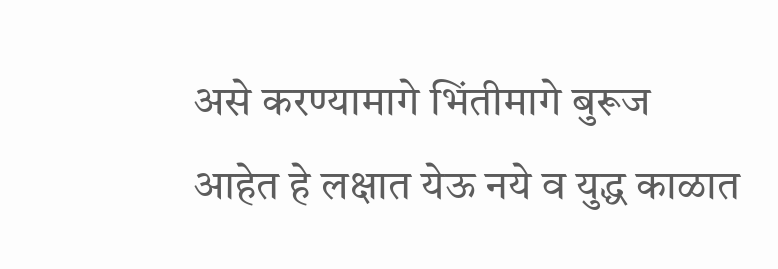असे करण्यामागे भिंतीमागे बुरूज आहेत हे लक्षात येऊ नये व युद्ध काळात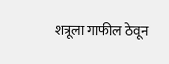शत्रूला गाफील ठेवून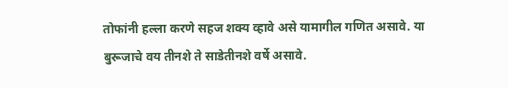तोफांनी हल्ला करणे सहज शक्य व्हावे असे यामागील गणित असावे. या बुरूजाचे वय तीनशे ते साडेतीनशे वर्षे असावे.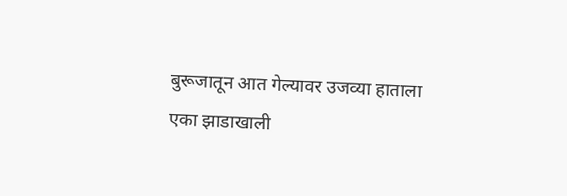बुरूजातून आत गेल्यावर उजव्या हाताला एका झाडाखाली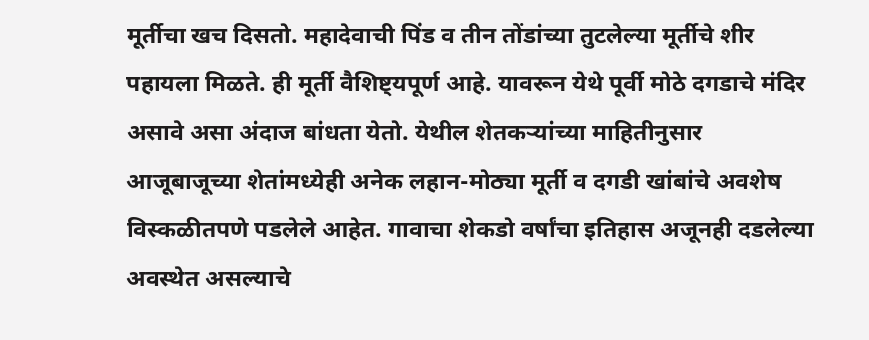मूर्तीचा खच दिसतो. महादेवाची पिंड व तीन तोंडांच्या तुटलेल्या मूर्तीचे शीर पहायला मिळते. ही मूर्ती वैशिष्ट्यपूर्ण आहे. यावरून येथे पूर्वी मोठे दगडाचे मंदिर असावे असा अंदाज बांधता येतो. येथील शेतकऱ्यांच्या माहितीनुसार आजूबाजूच्या शेतांमध्येही अनेक लहान-मोठ्या मूर्ती व दगडी खांबांचे अवशेष विस्कळीतपणे पडलेले आहेत. गावाचा शेकडो वर्षांचा इतिहास अजूनही दडलेल्या अवस्थेत असल्याचे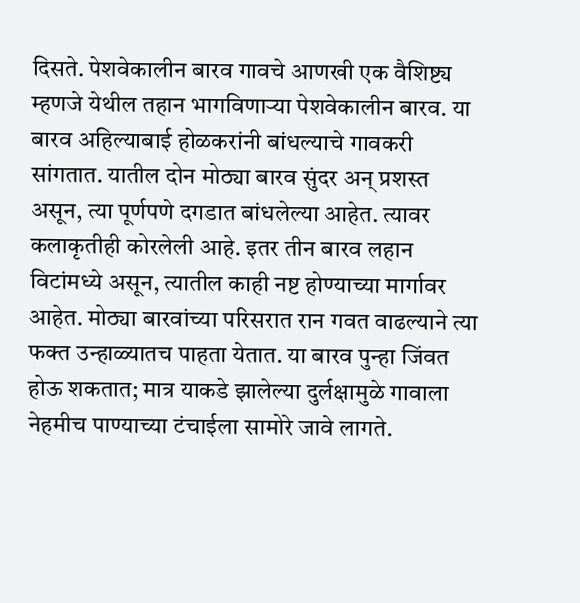दिसते. पेशवेकालीन बारव गावचे आणखी एक वैशिष्ट्य म्हणजे येथील तहान भागविणाऱ्या पेशवेकालीन बारव. या बारव अहिल्याबाई होळकरांनी बांधल्याचे गावकरी सांगतात. यातील दोन मोठ्या बारव सुंदर अन् प्रशस्त असून, त्या पूर्णपणे दगडात बांधलेल्या आहेत. त्यावर कलाकृतीही कोरलेली आहे. इतर तीन बारव लहान विटांमध्ये असून, त्यातील काही नष्ट होण्याच्या मार्गावर आहेत. मोठ्या बारवांच्या परिसरात रान गवत वाढल्याने त्या फक्त उन्हाळ्यातच पाहता येतात. या बारव पुन्हा जिंवत होऊ शकतात; मात्र याकडे झालेल्या दुर्लक्षामुळे गावाला नेहमीच पाण्याच्या टंचाईला सामोरे जावे लागते.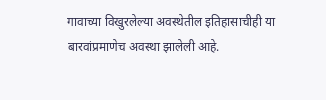गावाच्या विखुरलेल्या अवस्थेतील इतिहासाचीही या बारवांप्रमाणेच अवस्था झालेली आहे.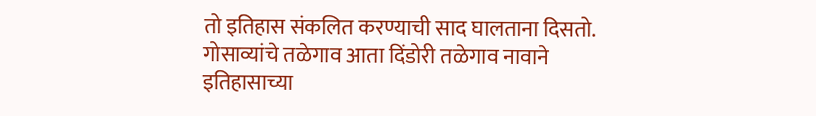तो इतिहास संकलित करण्याची साद घालताना दिसतो. गोसाव्यांचे तळेगाव आता दिंडोरी तळेगाव नावाने इतिहासाच्या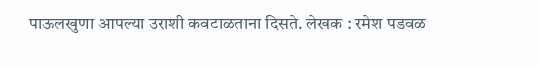पाऊलखुणा आपल्या उराशी कवटाळताना दिसते. लेखक : रमेश पडवळ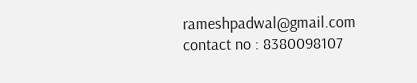rameshpadwal@gmail.com contact no : 8380098107